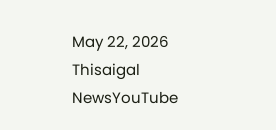May 22, 2026
Thisaigal NewsYouTube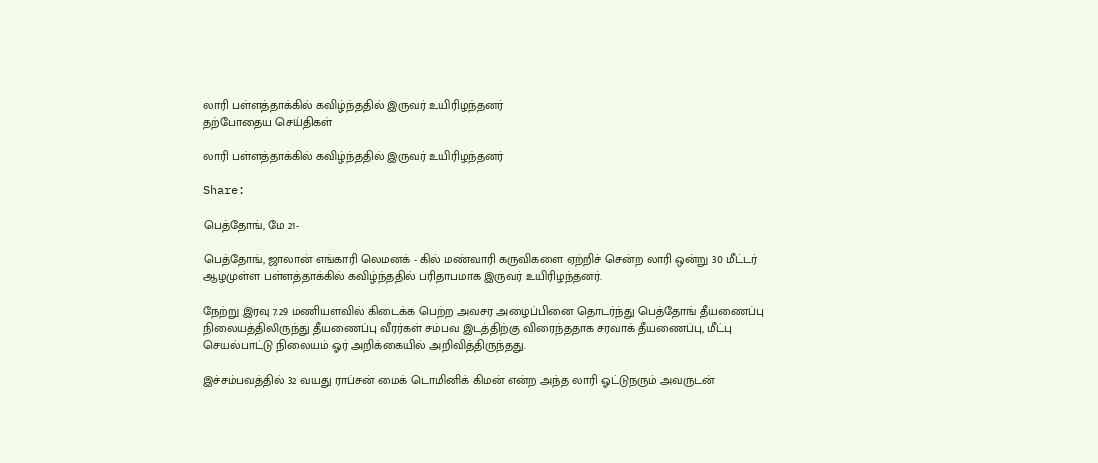லாரி பள்ளத்தாக்கில் கவிழ்ந்ததில் இருவர் உயிரிழந்தனர்
தற்போதைய செய்திகள்

லாரி பள்ளத்தாக்கில் கவிழ்ந்ததில் இருவர் உயிரிழந்தனர்

Share:

பெத்தோங், மே 21-

பெத்தோங், ஜாலான் எங்காரி லெமனக் - கில் மண்வாரி கருவிகளை ஏற்றிச் சென்ற லாரி ஒன்று 30 மீட்டர் ஆழமுள்ள பள்ளத்தாக்கில் கவிழ்ந்ததில் பரிதாபமாக இருவர் உயிரிழந்தனர்.

நேற்று இரவு 7.29 மணியளவில் கிடைக்க பெற்ற அவசர அழைப்பினை தொடர்ந்து பெத்தோங் தீயணைப்பு நிலையத்திலிருந்து தீயணைப்பு வீரர்கள் சம்பவ இடத்திற்கு விரைந்ததாக சரவாக் தீயணைப்பு, மீட்பு செயல்பாட்டு நிலையம் ஓர் அறிக்கையில் அறிவித்திருந்தது.

இச்சம்பவத்தில் 32 வயது ராப்சன் மைக் டொமினிக் கிமன் என்ற அந்த லாரி ஓட்டுநரும் அவருடன்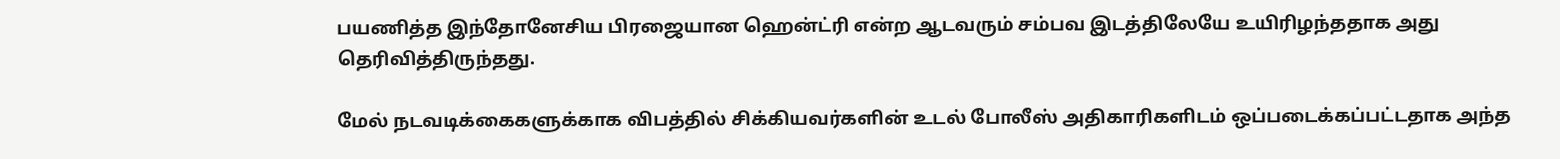பயணித்த இந்தோனேசிய பிரஜையான ஹென்ட்ரி என்ற ஆடவரும் சம்பவ இடத்திலேயே உயிரிழந்ததாக அது தெரிவித்திருந்தது.

மேல் நடவடிக்கைகளுக்காக விபத்தில் சிக்கியவர்களின் உடல் போலீஸ் அதிகாரிகளிடம் ஒப்படைக்கப்பட்டதாக அந்த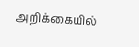அறிக்கையில்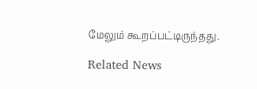மேலும் கூறப்பட்டிருந்தது.

Related News